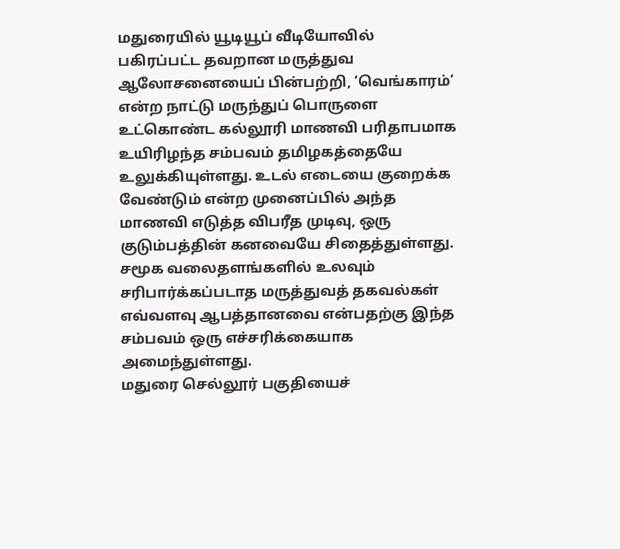மதுரையில் யூடியூப் வீடியோவில் பகிரப்பட்ட தவறான மருத்துவ ஆலோசனையைப் பின்பற்றி, ‘வெங்காரம்’ என்ற நாட்டு மருந்துப் பொருளை உட்கொண்ட கல்லூரி மாணவி பரிதாபமாக உயிரிழந்த சம்பவம் தமிழகத்தையே உலுக்கியுள்ளது. உடல் எடையை குறைக்க வேண்டும் என்ற முனைப்பில் அந்த மாணவி எடுத்த விபரீத முடிவு, ஒரு குடும்பத்தின் கனவையே சிதைத்துள்ளது. சமூக வலைதளங்களில் உலவும் சரிபார்க்கப்படாத மருத்துவத் தகவல்கள் எவ்வளவு ஆபத்தானவை என்பதற்கு இந்த சம்பவம் ஒரு எச்சரிக்கையாக அமைந்துள்ளது.
மதுரை செல்லூர் பகுதியைச்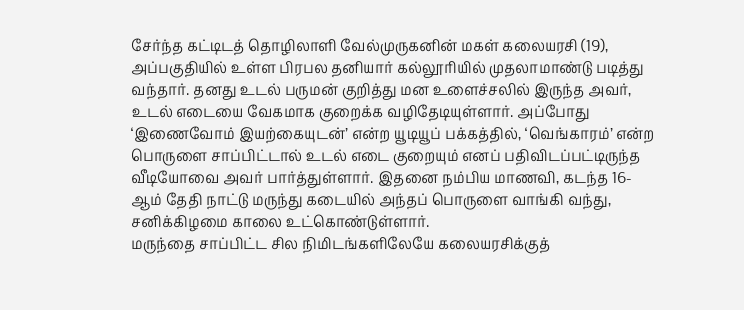சேர்ந்த கட்டிடத் தொழிலாளி வேல்முருகனின் மகள் கலையரசி (19), அப்பகுதியில் உள்ள பிரபல தனியார் கல்லூரியில் முதலாமாண்டு படித்து வந்தார். தனது உடல் பருமன் குறித்து மன உளைச்சலில் இருந்த அவர், உடல் எடையை வேகமாக குறைக்க வழிதேடியுள்ளார். அப்போது ‘இணைவோம் இயற்கையுடன்’ என்ற யூடியூப் பக்கத்தில், ‘வெங்காரம்’ என்ற பொருளை சாப்பிட்டால் உடல் எடை குறையும் எனப் பதிவிடப்பட்டிருந்த வீடியோவை அவர் பார்த்துள்ளார். இதனை நம்பிய மாணவி, கடந்த 16-ஆம் தேதி நாட்டு மருந்து கடையில் அந்தப் பொருளை வாங்கி வந்து, சனிக்கிழமை காலை உட்கொண்டுள்ளார்.
மருந்தை சாப்பிட்ட சில நிமிடங்களிலேயே கலையரசிக்குத்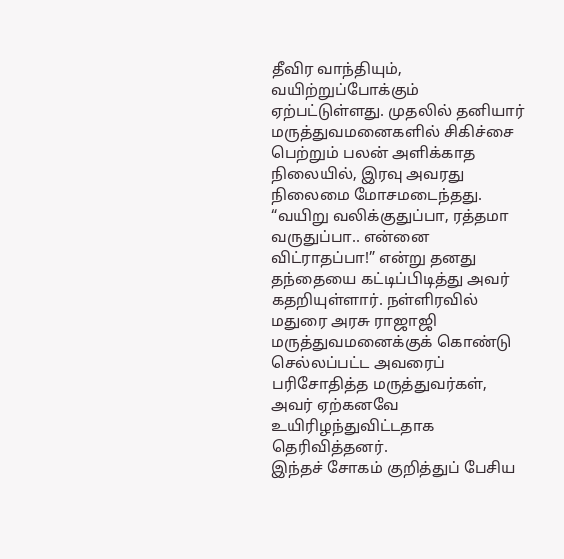தீவிர வாந்தியும், வயிற்றுப்போக்கும் ஏற்பட்டுள்ளது. முதலில் தனியார் மருத்துவமனைகளில் சிகிச்சை பெற்றும் பலன் அளிக்காத நிலையில், இரவு அவரது நிலைமை மோசமடைந்தது. “வயிறு வலிக்குதுப்பா, ரத்தமா வருதுப்பா.. என்னை விட்ராதப்பா!” என்று தனது தந்தையை கட்டிப்பிடித்து அவர் கதறியுள்ளார். நள்ளிரவில் மதுரை அரசு ராஜாஜி மருத்துவமனைக்குக் கொண்டு செல்லப்பட்ட அவரைப் பரிசோதித்த மருத்துவர்கள், அவர் ஏற்கனவே உயிரிழந்துவிட்டதாக தெரிவித்தனர்.
இந்தச் சோகம் குறித்துப் பேசிய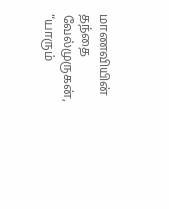மாணவியின் தந்தை வேல்முருகன், “யாரும்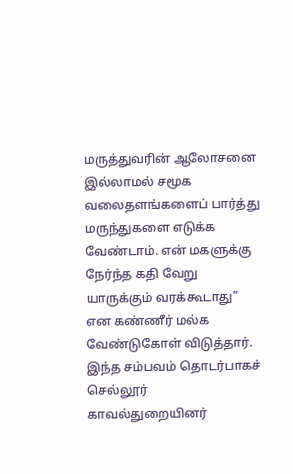மருத்துவரின் ஆலோசனை இல்லாமல் சமூக வலைதளங்களைப் பார்த்து மருந்துகளை எடுக்க வேண்டாம். என் மகளுக்கு நேர்ந்த கதி வேறு யாருக்கும் வரக்கூடாது” என கண்ணீர் மல்க வேண்டுகோள் விடுத்தார். இந்த சம்பவம் தொடர்பாகச் செல்லூர் காவல்துறையினர்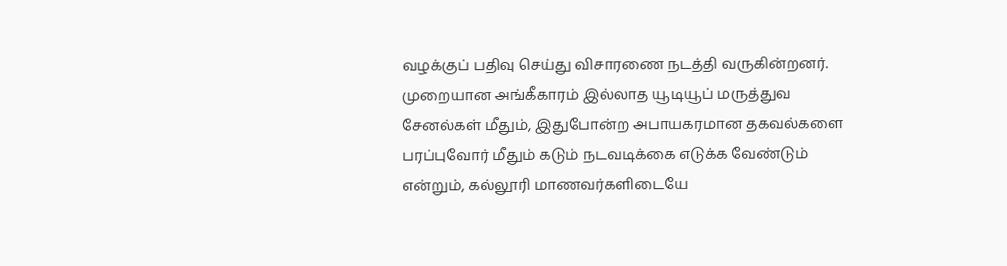வழக்குப் பதிவு செய்து விசாரணை நடத்தி வருகின்றனர். முறையான அங்கீகாரம் இல்லாத யூடியூப் மருத்துவ சேனல்கள் மீதும், இதுபோன்ற அபாயகரமான தகவல்களை பரப்புவோர் மீதும் கடும் நடவடிக்கை எடுக்க வேண்டும் என்றும், கல்லூரி மாணவர்களிடையே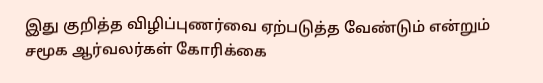இது குறித்த விழிப்புணர்வை ஏற்படுத்த வேண்டும் என்றும் சமூக ஆர்வலர்கள் கோரிக்கை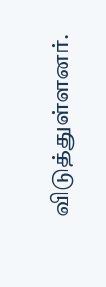விடுத்துள்ளனர்.